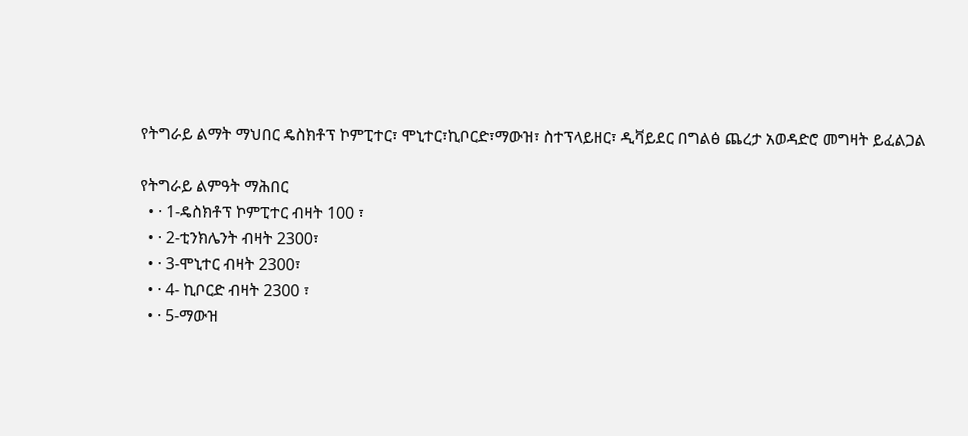የትግራይ ልማት ማህበር ዴስክቶፕ ኮምፒተር፣ ሞኒተር፣ኪቦርድ፣ማውዝ፣ ስተፕላይዘር፣ ዲቫይደር በግልፅ ጨረታ አወዳድሮ መግዛት ይፈልጋል

የትግራይ ልምዓት ማሕበር
  • · 1-ዴስክቶፕ ኮምፒተር ብዛት 100 ፣
  • · 2-ቲንክሌንት ብዛት 2300፣
  • · 3-ሞኒተር ብዛት 2300፣
  • · 4- ኪቦርድ ብዛት 2300 ፣
  • · 5-ማውዝ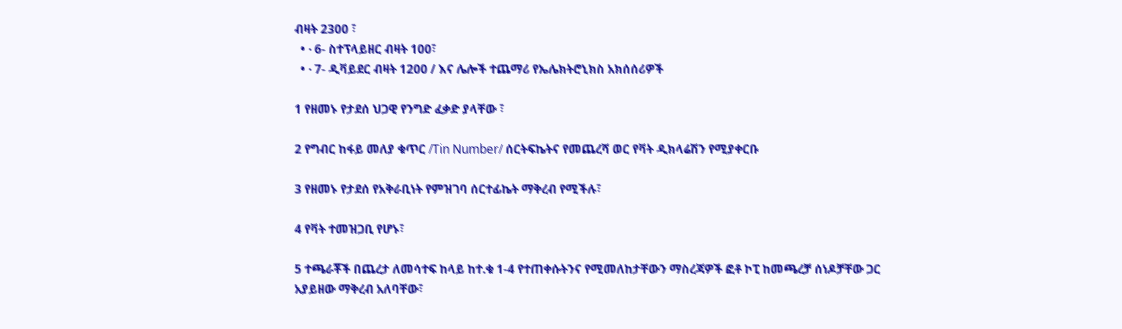ብዛት 2300 ፣
  • · 6- ስተፕላይዘር ብዛት 100፣
  • · 7- ዲቫይደር ብዛት 1200 / እና ሌሎች ተጨማሪ የኤሌክትሮኒክስ አክሰሰሪዎች

1 የዘመኑ የታደሰ ህጋዊ የንግድ ፈቃድ ያላቸው ፣

2 የግብር ከፋይ መለያ ቁጥር /Tin Number/ ሰርትፍኬትና የመጨረሻ ወር የቫት ዲክላሬሽን የሚያቀርቡ

3 የዘመኑ የታደሰ የአቅራቢነት የምዝገባ ሰርተፊኬት ማቅረብ የሚችሉ፣

4 የቫት ተመዝጋቢ የሆኑ፣

5 ተጫራቾች በጨረታ ለመሳተፍ ከላይ ከተ.ቁ 1-4 የተጠቀሱትንና የሚመለከታቸውን ማስረጃዎች ፎቶ ኮፒ ከመጫረቻ ሰነዶቻቸው ጋር አያይዘው ማቅረብ አለባቸው፣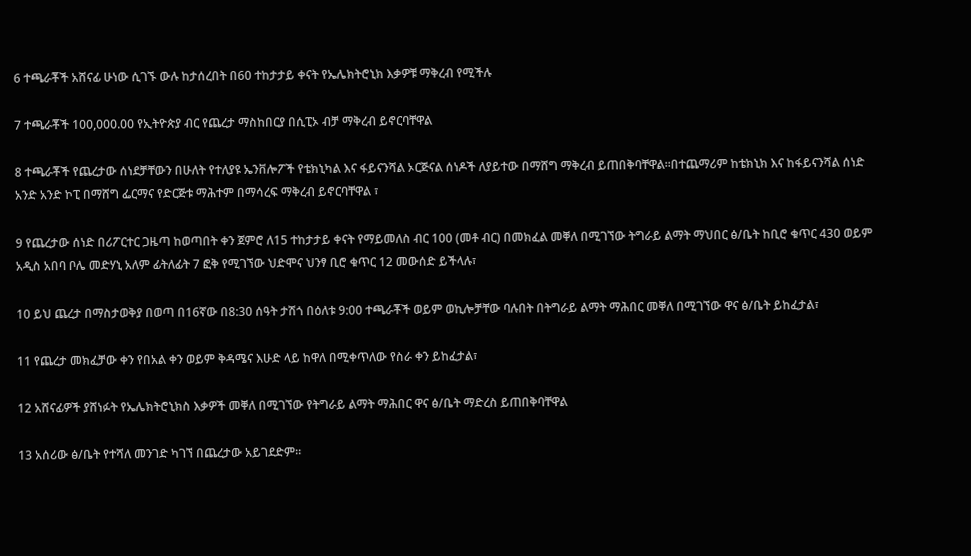6 ተጫራቾች አሸናፊ ሁነው ሲገኙ ውሉ ከታሰረበት በ60 ተከታታይ ቀናት የኤሌክትሮኒክ እቃዎቹ ማቅረብ የሚችሉ

7 ተጫራቾች 100,000.00 የኢትዮጵያ ብር የጨረታ ማስከበርያ በሲፒኦ ብቻ ማቅረብ ይኖርባቸዋል

8 ተጫራቾች የጨረታው ሰነደቻቸውን በሁለት የተለያዩ ኤንቨሎፖች የቴክኒካል እና ፋይናንሻል ኦርጅናል ሰነዶች ለያይተው በማሸግ ማቅረብ ይጠበቅባቸዋል።በተጨማሪም ከቴክኒክ እና ከፋይናንሻል ሰነድ አንድ አንድ ኮፒ በማሸግ ፌርማና የድርጅቱ ማሕተም በማሳረፍ ማቅረብ ይኖርባቸዋል ፣

9 የጨረታው ሰነድ በሪፖርተር ጋዜጣ ከወጣበት ቀን ጀምሮ ለ15 ተከታታይ ቀናት የማይመለስ ብር 100 (መቶ ብር) በመክፈል መቐለ በሚገኘው ትግራይ ልማት ማህበር ፅ/ቤት ከቢሮ ቁጥር 430 ወይም አዲስ አበባ ቦሌ መድሃኒ አለም ፊትለፊት 7 ፎቅ የሚገኘው ህድሞና ህንፃ ቢሮ ቁጥር 12 መውሰድ ይችላሉ፣

10 ይህ ጨረታ በማስታወቅያ በወጣ በ16ኛው በ8:30 ሰዓት ታሽጎ በዕለቱ 9:00 ተጫራቾች ወይም ወኪሎቻቸው ባሉበት በትግራይ ልማት ማሕበር መቐለ በሚገኘው ዋና ፅ/ቤት ይከፈታል፣

11 የጨረታ መክፈቻው ቀን የበአል ቀን ወይም ቅዳሜና እሁድ ላይ ከዋለ በሚቀጥለው የስራ ቀን ይከፈታል፣

12 አሸናፊዎች ያሸነፉት የኤሌክትሮኒክስ እቃዎች መቐለ በሚገኘው የትግራይ ልማት ማሕበር ዋና ፅ/ቤት ማድረስ ይጠበቅባቸዋል

13 አሰሪው ፅ/ቤት የተሻለ መንገድ ካገኘ በጨረታው አይገደድም።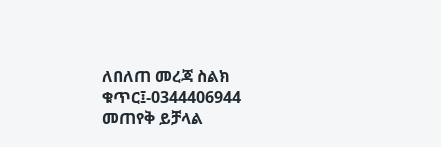ለበለጠ መረጃ ስልክ ቁጥር፤-0344406944 መጠየቅ ይቻላል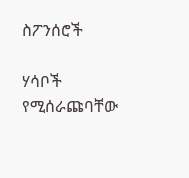ስፖንሰሮች

ሃሳቦች የሚሰራጩባቸው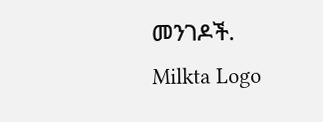መንገዶች.
Milkta Logo